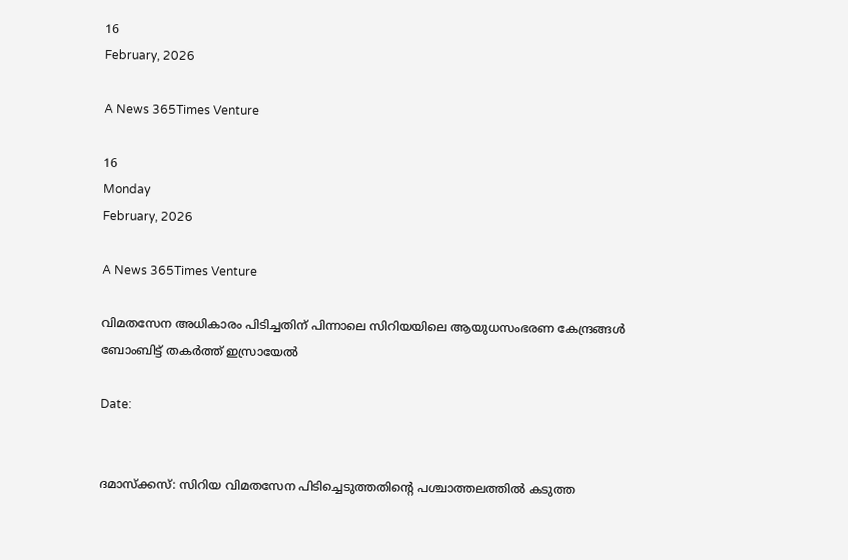16
February, 2026

A News 365Times Venture

16
Monday
February, 2026

A News 365Times Venture

വിമതസേന അധികാരം പിടിച്ചതിന് പിന്നാലെ സിറിയയിലെ ആയുധസംഭരണ കേന്ദ്രങ്ങള്‍ ബോംബിട്ട് തകര്‍ത്ത് ഇസ്രായേൽ

Date:


ദമാസ്‌ക്കസ്: സിറിയ വിമതസേന പിടിച്ചെടുത്തതിന്റെ പശ്ചാത്തലത്തിൽ കടുത്ത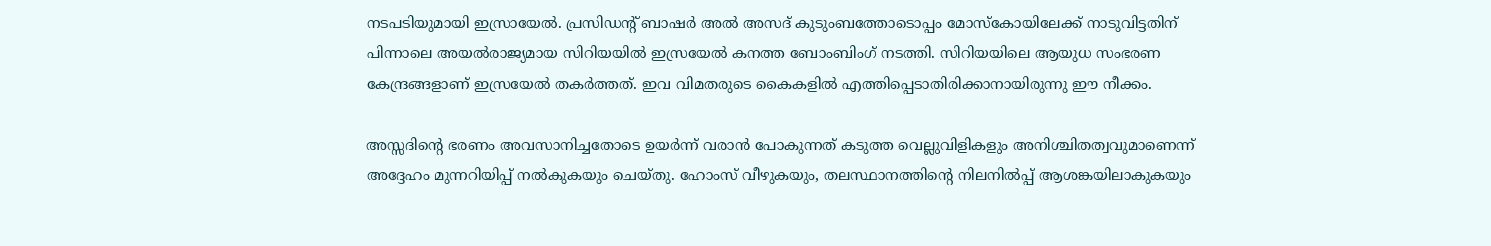നടപടിയുമായി ഇസ്രായേല്‍. പ്രസിഡന്റ് ബാഷര്‍ അല്‍ അസദ് കുടുംബത്തോടൊപ്പം മോസ്‌കോയിലേക്ക് നാടുവിട്ടതിന് പിന്നാലെ അയല്‍രാജ്യമായ സിറിയയില്‍ ഇസ്രയേല്‍ കനത്ത ബോംബിംഗ് നടത്തി. സിറിയയിലെ ആയുധ സംഭരണ കേന്ദ്രങ്ങളാണ് ഇസ്രയേല്‍ തകര്‍ത്തത്. ഇവ വിമതരുടെ കൈകളില്‍ എത്തിപ്പെടാതിരിക്കാനായിരുന്നു ഈ നീക്കം.

അസ്സദിന്റെ ഭരണം അവസാനിച്ചതോടെ ഉയര്‍ന്ന് വരാന്‍ പോകുന്നത് കടുത്ത വെല്ലുവിളികളും അനിശ്ചിതത്വവുമാണെന്ന് അദ്ദേഹം മുന്നറിയിപ്പ് നല്‍കുകയും ചെയ്തു. ഹോംസ് വീഴുകയും, തലസ്ഥാനത്തിന്റെ നിലനില്‍പ്പ് ആശങ്കയിലാകുകയും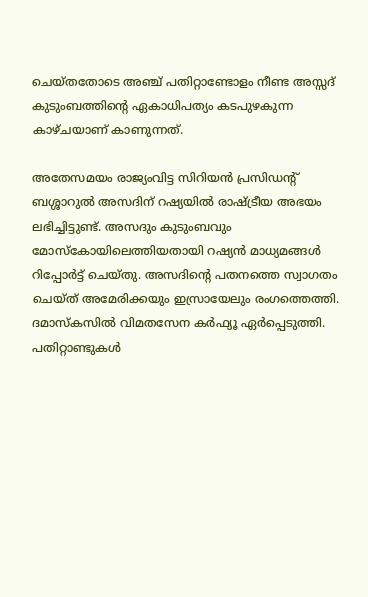ചെയ്തതോടെ അഞ്ച് പതിറ്റാണ്ടോളം നീണ്ട അസ്സദ് കുടുംബത്തിന്റെ ഏകാധിപത്യം കടപുഴകുന്ന കാഴ്ചയാണ് കാണുന്നത്.

അതേസമയം രാജ്യംവിട്ട സിറിയന്‍ പ്രസിഡന്റ് ബശ്ശാറുല്‍ അസദിന് റഷ്യയില്‍ രാഷ്ട്രീയ അഭയം ലഭിച്ചിട്ടുണ്ട്. അസദും കുടുംബവും മോസ്‌കോയിലെത്തിയതായി റഷ്യന്‍ മാധ്യമങ്ങള്‍ റിപ്പോര്‍ട്ട് ചെയ്തു. അസദിന്റെ പതനത്തെ സ്വാഗതം ചെയ്ത് അമേരിക്കയും ഇസ്രായേലും രംഗത്തെത്തി. ദമാസ്‌കസില്‍ വിമതസേന കര്‍ഫ്യൂ ഏര്‍പ്പെടുത്തി. പതിറ്റാണ്ടുകള്‍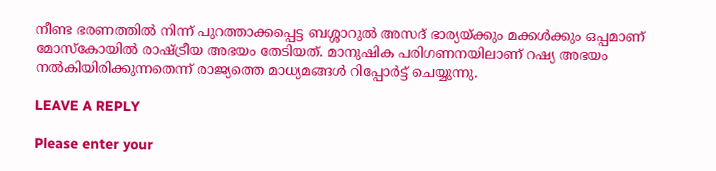നീണ്ട ഭരണത്തില്‍ നിന്ന് പുറത്താക്കപ്പെട്ട ബശ്ശാറുല്‍ അസദ് ഭാര്യയ്ക്കും മക്കള്‍ക്കും ഒപ്പമാണ് മോസ്‌കോയില്‍ രാഷ്ട്രീയ അഭയം തേടിയത്. മാനുഷിക പരിഗണനയിലാണ് റഷ്യ അഭയം നല്‍കിയിരിക്കുന്നതെന്ന് രാജ്യത്തെ മാധ്യമങ്ങള്‍ റിപ്പോര്‍ട്ട് ചെയ്യുന്നു.

LEAVE A REPLY

Please enter your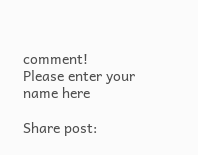comment!
Please enter your name here

Share post: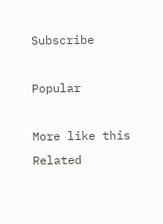Subscribe

Popular

More like this
Related